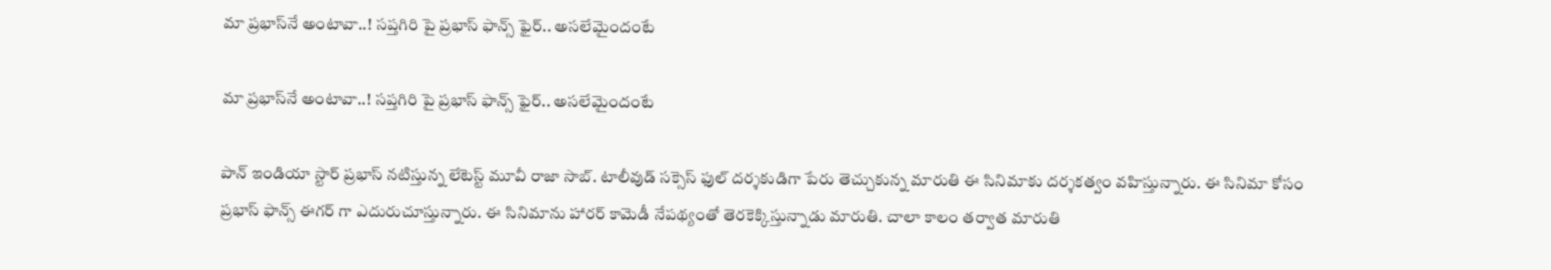మా ప్రభాస్‌నే అంటావా..! సప్తగిరి పై ప్రభాస్ ఫాన్స్ ఫైర్.. అసలేమైందంటే

మా ప్రభాస్‌నే అంటావా..! సప్తగిరి పై ప్రభాస్ ఫాన్స్ ఫైర్.. అసలేమైందంటే

పాన్ ఇండియా స్టార్ ప్రభాస్ నటిస్తున్న లేటెస్ట్ మూవీ రాజా సాబ్. టాలీవుడ్ సక్సెస్ ఫుల్ దర్శకుడిగా పేరు తెచ్చుకున్న మారుతి ఈ సినిమాకు దర్శకత్వం వహిస్తున్నారు. ఈ సినిమా కోసం ప్రభాస్ ఫాన్స్ ఈగర్ గా ఎదురుచూస్తున్నారు. ఈ సినిమాను హారర్ కామెడీ నేపథ్యంతో తెరకెక్కిస్తున్నాడు మారుతి. చాలా కాలం తర్వాత మారుతి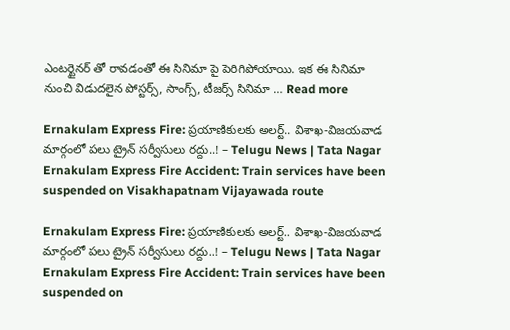ఎంటర్టైనర్ తో రావడంతో ఈ సినిమా పై పెరిగిపోయాయి. ఇక ఈ సినిమా నుంచి విడుదలైన పోస్టర్స్, సాంగ్స్, టీజర్స్ సినిమా … Read more

Ernakulam Express Fire: ప్రయాణికులకు అలర్ట్.. విశాఖ-విజయవాడ మార్గంలో పలు ట్రైన్ సర్వీసులు రద్దు..! – Telugu News | Tata Nagar Ernakulam Express Fire Accident: Train services have been suspended on Visakhapatnam Vijayawada route

Ernakulam Express Fire: ప్రయాణికులకు అలర్ట్.. విశాఖ-విజయవాడ మార్గంలో పలు ట్రైన్ సర్వీసులు రద్దు..! – Telugu News | Tata Nagar Ernakulam Express Fire Accident: Train services have been suspended on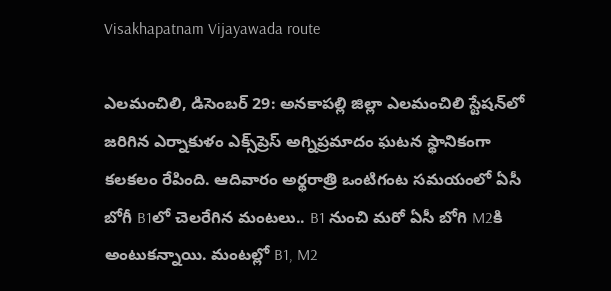Visakhapatnam Vijayawada route

ఎలమంచిలి, డిసెంబర్‌ 29: అనకాపల్లి జిల్లా ఎలమంచిలి స్టేషన్‌లో జరిగిన ఎర్నాకుళం ఎక్స్‌ప్రెస్‌ అగ్నిప్రమాదం ఘటన స్థానికంగా కలకలం రేపింది. ఆదివారం అర్థరాత్రి ఒంటిగంట సమయంలో ఏసీ బోగీ B1లో చెలరేగిన మంటలు.. B1 నుంచి మరో ఏసీ బోగి M2కి అంటుకన్నాయి. మంటల్లో B1, M2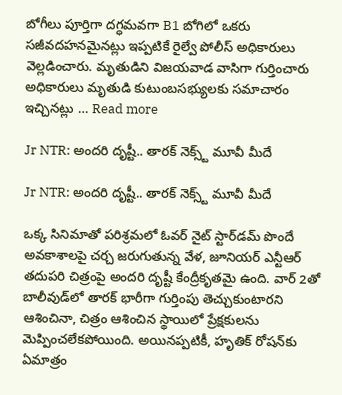బోగీలు పూర్తిగా దగ్ధమవగా B1 బోగిలో ఒకరు సజీవదహనమైనట్లు ఇప్పటికే రైల్వే పోలీస్‌ అధికారులు వెల్లడించారు. మృతుడిని విజయవాడ వాసిగా గుర్తించారు అధికారులు మృతుడి కుటుంబసభ్యులకు సమాచారం ఇచ్చినట్లు … Read more

Jr NTR: అందరి దృష్టీ.. తారక్‌ నెక్స్ట్ మూవీ మీదే

Jr NTR: అందరి దృష్టీ.. తారక్‌ నెక్స్ట్ మూవీ మీదే

ఒక్క సినిమాతో పరిశ్రమలో ఓవర్ నైట్ స్టార్‌డమ్ పొందే అవకాశాలపై చర్చ జరుగుతున్న వేళ, జూనియర్ ఎన్టీఆర్ తదుపరి చిత్రంపై అందరి దృష్టీ కేంద్రీకృతమై ఉంది. వార్ 2తో బాలీవుడ్‌లో తారక్ భారీగా గుర్తింపు తెచ్చుకుంటారని ఆశించినా, చిత్రం ఆశించిన స్థాయిలో ప్రేక్షకులను మెప్పించలేకపోయింది. అయినప్పటికీ, హృతిక్ రోషన్‌కు ఏమాత్రం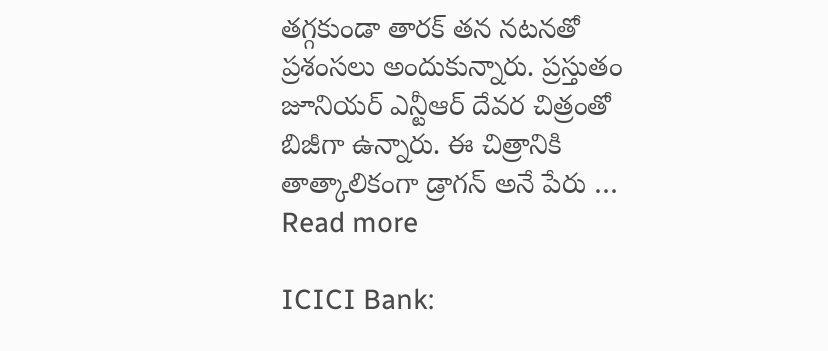తగ్గకుండా తారక్ తన నటనతో ప్రశంసలు అందుకున్నారు. ప్రస్తుతం జూనియర్ ఎన్టీఆర్ దేవర చిత్రంతో బిజీగా ఉన్నారు. ఈ చిత్రానికి తాత్కాలికంగా డ్రాగన్ అనే పేరు … Read more

ICICI Bank: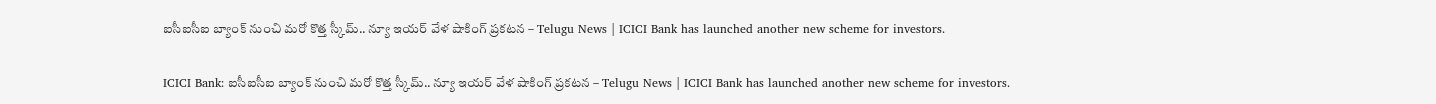ఐసీఐసీఐ బ్యాంక్ నుంచి మరో కొత్త స్కీమ్.. న్యూ ఇయర్ వేళ షాకింగ్ ప్రకటన – Telugu News | ICICI Bank has launched another new scheme for investors.

ICICI Bank: ఐసీఐసీఐ బ్యాంక్ నుంచి మరో కొత్త స్కీమ్.. న్యూ ఇయర్ వేళ షాకింగ్ ప్రకటన – Telugu News | ICICI Bank has launched another new scheme for investors.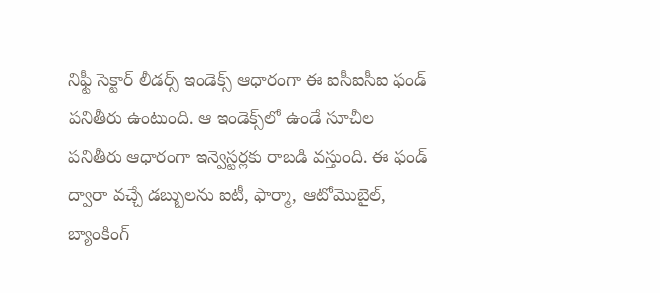నిఫ్టీ సెక్టార్ లీడర్స్ ఇండెక్స్‌ ఆధారంగా ఈ ఐసీఐసీఐ ఫండ్ పనితీరు ఉంటుంది. ఆ ఇండెక్స్‌లో ఉండే సూచీల పనితీరు ఆధారంగా ఇన్వెస్టర్లకు రాబడి వస్తుంది. ఈ ఫండ్‌ ద్వారా వచ్చే డబ్బులను ఐటీ, ఫార్మా, ఆటోమొబైల్, బ్యాంకింగ్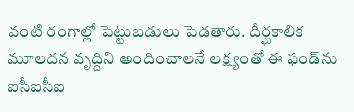వంటి రంగాల్లో పెట్టుబడులు పెడతారు. దీర్ఘకాలిక మూలదన వృద్దిని అందించాలనే లక్ష్యంతో ఈ ఫండ్‌ను ఐసీఐసీఐ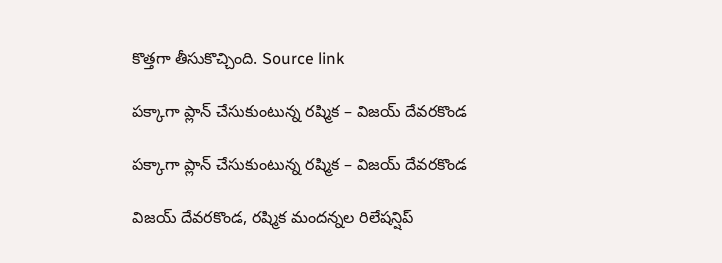కొత్తగా తీసుకొచ్చింది. Source link

పక్కాగా ప్లాన్‌ చేసుకుంటున్న రష్మిక – విజయ్‌ దేవరకొండ

పక్కాగా ప్లాన్‌ చేసుకుంటున్న రష్మిక – విజయ్‌ దేవరకొండ

విజయ్ దేవరకొండ, రష్మిక మందన్నల రిలేషన్షిప్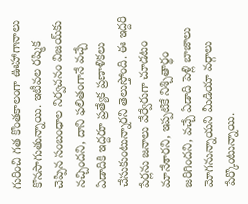గురించి గత కొంతకాలంగా ఊహాగానాలు కొనసాగుతున్నాయి. ఇటీవల రష్మిక చెప్పిన సంబంధాల నిర్వచనం విజయ్‌కు నచ్చిందని, దాని ఫలితంగానే వచ్చే ఏడాదికి ఇద్దరూ ప్రత్యేక ప్రణాళికలు చేసుకుంటున్నారని తెలుస్తోంది. ఈ ఇద్దరి పేర్లను జనాలు వేర్వేరుగా చూడటం మానేశారని, ఇప్పటికే నిశ్చితార్థం జరిగిందని, వచ్చే ఏడాది పెళ్లి బాజాలు మోగనున్నాయని మీడియా వర్గాలు పేర్కొంటున్నాయి.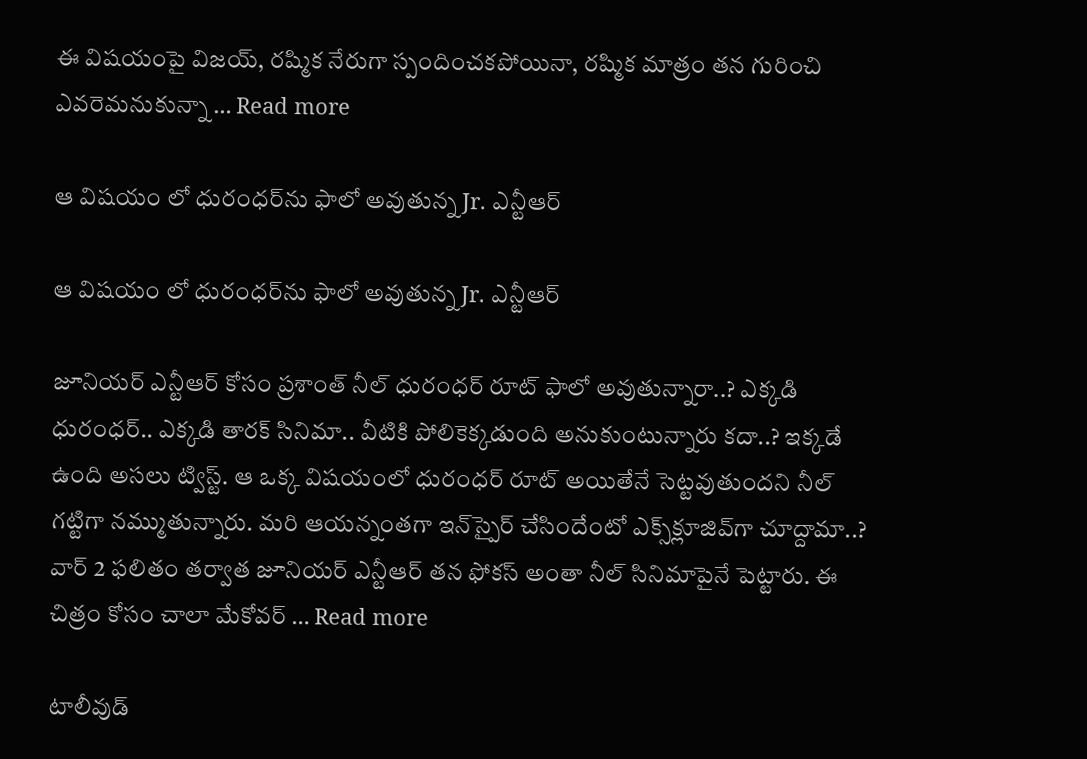ఈ విషయంపై విజయ్, రష్మిక నేరుగా స్పందించకపోయినా, రష్మిక మాత్రం తన గురించి ఎవరెమనుకున్నా … Read more

ఆ విషయం లో ధురంధర్‌ను ఫాలో అవుతున్న Jr. ఎన్టీఆర్

ఆ విషయం లో ధురంధర్‌ను ఫాలో అవుతున్న Jr. ఎన్టీఆర్

జూనియర్ ఎన్టీఆర్ కోసం ప్రశాంత్ నీల్ ధురంధర్ రూట్ ఫాలో అవుతున్నారా..? ఎక్కడి ధురంధర్.. ఎక్కడి తారక్ సినిమా.. వీటికి పోలికెక్కడుంది అనుకుంటున్నారు కదా..? ఇక్కడే ఉంది అసలు ట్విస్ట్. ఆ ఒక్క విషయంలో ధురంధర్ రూట్ అయితేనే సెట్టవుతుందని నీల్ గట్టిగా నమ్ముతున్నారు. మరి ఆయన్నంతగా ఇన్‌స్పైర్ చేసిందేంటో ఎక్స్‌క్లూజివ్‌గా చూద్దామా..? వార్ 2 ఫలితం తర్వాత జూనియర్ ఎన్టీఆర్ తన ఫోకస్ అంతా నీల్ సినిమాపైనే పెట్టారు. ఈ చిత్రం కోసం చాలా మేకోవర్ … Read more

టాలీవుడ్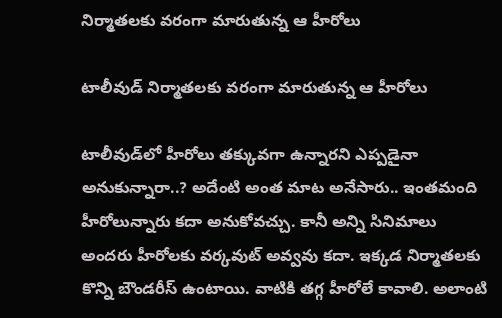నిర్మాతలకు వరంగా మారుతున్న ఆ హీరోలు

టాలీవుడ్ నిర్మాతలకు వరంగా మారుతున్న ఆ హీరోలు

టాలీవుడ్‌లో హీరోలు తక్కువగా ఉన్నారని ఎప్పడైనా అనుకున్నారా..? అదేంటి అంత మాట అనేసారు.. ఇంతమంది హీరోలున్నారు కదా అనుకోవచ్చు. కానీ అన్ని సినిమాలు అందరు హీరోలకు వర్కవుట్ అవ్వవు కదా. ఇక్కడ నిర్మాతలకు కొన్ని బౌండరీస్ ఉంటాయి. వాటికి తగ్గ హీరోలే కావాలి. అలాంటి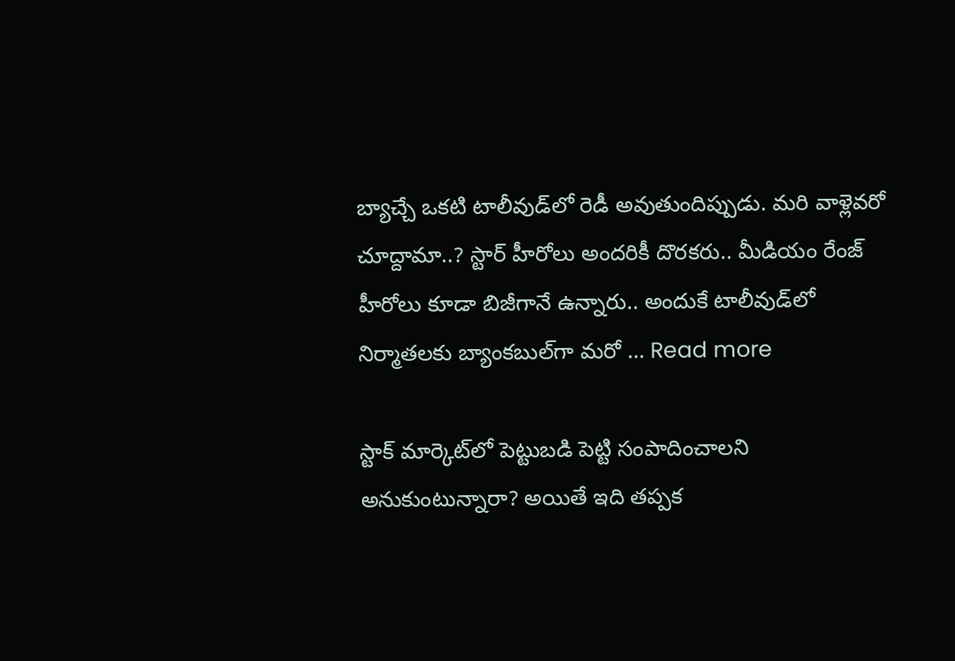బ్యాచ్చే ఒకటి టాలీవుడ్‌లో రెడీ అవుతుందిప్పుడు. మరి వాళ్లెవరో చూద్దామా..? స్టార్ హీరోలు అందరికీ దొరకరు.. మీడియం రేంజ్ హీరోలు కూడా బిజీగానే ఉన్నారు.. అందుకే టాలీవుడ్‌లో నిర్మాతలకు బ్యాంకబుల్‌గా మరో … Read more

స్టాక్‌ మార్కెట్‌లో పెట్టుబడి పెట్టి సంపాదించాలని అనుకుంటున్నారా? అయితే ఇది తప్పక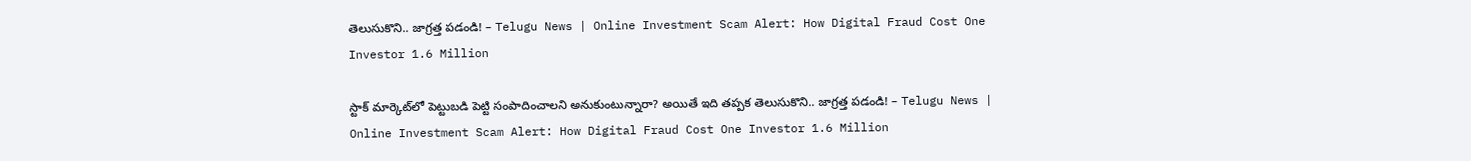తెలుసుకొని.. జాగ్రత్త పడండి! – Telugu News | Online Investment Scam Alert: How Digital Fraud Cost One Investor 1.6 Million

స్టాక్‌ మార్కెట్‌లో పెట్టుబడి పెట్టి సంపాదించాలని అనుకుంటున్నారా? అయితే ఇది తప్పక తెలుసుకొని.. జాగ్రత్త పడండి! – Telugu News | Online Investment Scam Alert: How Digital Fraud Cost One Investor 1.6 Million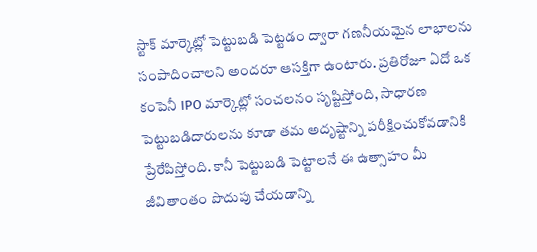స్టాక్ మార్కెట్లో పెట్టుబడి పెట్టడం ద్వారా గణనీయమైన లాభాలను సంపాదించాలని అందరూ ఆసక్తిగా ఉంటారు. ప్రతిరోజూ ఏదో ఒక కంపెనీ IPO మార్కెట్లో సంచలనం సృష్టిస్తోంది, సాధారణ పెట్టుబడిదారులను కూడా తమ అదృష్టాన్ని పరీక్షించుకోవడానికి ప్రేరేపిస్తోంది. కానీ పెట్టుబడి పెట్టాలనే ఈ ఉత్సాహం మీ జీవితాంతం పొదుపు చేయడాన్ని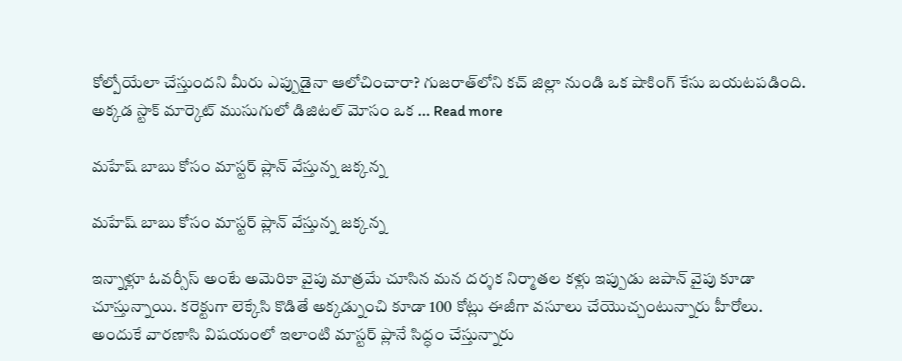కోల్పోయేలా చేస్తుందని మీరు ఎప్పుడైనా ఆలోచించారా? గుజరాత్‌లోని కచ్ జిల్లా నుండి ఒక షాకింగ్ కేసు బయటపడింది. అక్కడ స్టాక్ మార్కెట్ ముసుగులో డిజిటల్ మోసం ఒక … Read more

మహేష్ బాబు కోసం మాస్టర్ ప్లాన్ వేస్తున్న జక్కన్న

మహేష్ బాబు కోసం మాస్టర్ ప్లాన్ వేస్తున్న జక్కన్న

ఇన్నాళ్లూ ఓవర్సీస్ అంటే అమెరికా వైపు మాత్రమే చూసిన మన దర్శక నిర్మాతల కళ్లు ఇప్పుడు జపాన్ వైపు కూడా చూస్తున్నాయి. కరెక్టుగా లెక్కేసి కొడితే అక్కడ్నుంచి కూడా 100 కోట్లు ఈజీగా వసూలు చేయొచ్చంటున్నారు హీరోలు. అందుకే వారణాసి విషయంలో ఇలాంటి మాస్టర్ ప్లానే సిద్ధం చేస్తున్నారు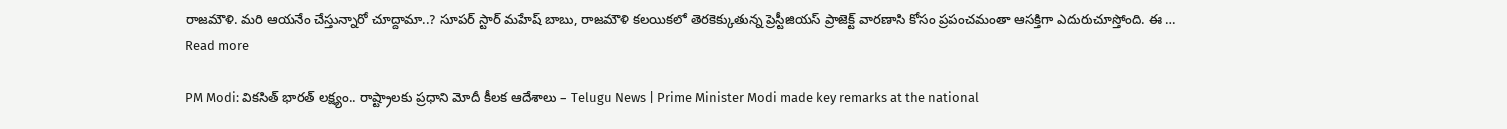రాజమౌళి. మరి ఆయనేం చేస్తున్నారో చూద్దామా..? సూపర్ స్టార్ మహేష్ బాబు, రాజమౌళి కలయికలో తెరకెక్కుతున్న ప్రెస్టీజియస్ ప్రాజెక్ట్ వారణాసి కోసం ప్రపంచమంతా ఆసక్తిగా ఎదురుచూస్తోంది. ఈ … Read more

PM Modi: వికసిత్ భారత్ లక్ష్యం.. రాష్ట్రాలకు ప్రధాని మోదీ కీలక ఆదేశాలు – Telugu News | Prime Minister Modi made key remarks at the national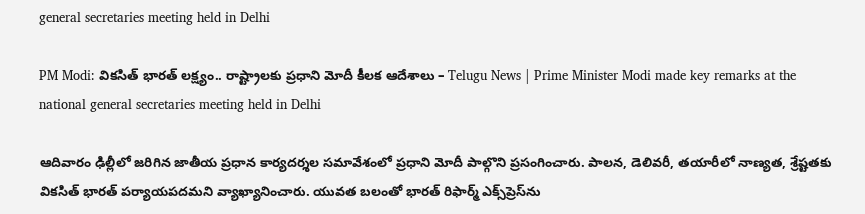general secretaries meeting held in Delhi

PM Modi: వికసిత్ భారత్ లక్ష్యం.. రాష్ట్రాలకు ప్రధాని మోదీ కీలక ఆదేశాలు – Telugu News | Prime Minister Modi made key remarks at the national general secretaries meeting held in Delhi

ఆదివారం ఢిల్లీలో జరిగిన జాతీయ ప్రధాన కార్యదర్శల సమావేశంలో ప్రధాని మోదీ పాల్గొని ప్రసంగించారు. పాలన, డెలివరీ, తయారీలో నాణ్యత, శ్రేష్టతకు వికసిత్ భారత్ పర్యాయపదమని వ్యాఖ్యానించారు. యువత బలంతో భారత్ రిఫార్మ్ ఎక్స్‌ప్రెస్‌ను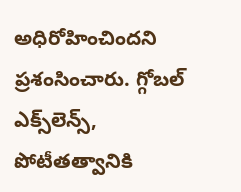అధిరోహించిందని ప్రశంసించారు. గ్గోబల్ ఎక్స్‌లెన్స్, పోటీతత్వానికి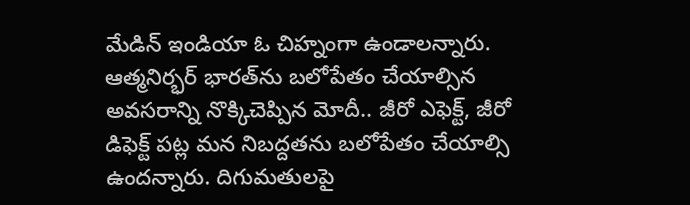మేడిన్ ఇండియా ఓ చిహ్నంగా ఉండాలన్నారు. ఆత్మనిర్భర్ భారత్‌ను బలోపేతం చేయాల్సిన అవసరాన్ని నొక్కిచెప్పిన మోదీ.. జీరో ఎఫెక్ట్, జీరో డిఫెక్ట్ పట్ల మన నిబద్దతను బలోపేతం చేయాల్సి ఉందన్నారు. దిగుమతులపై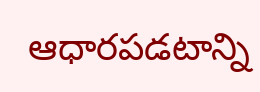ఆధారపడటాన్ని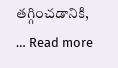తగ్గించడానికి, … Read more